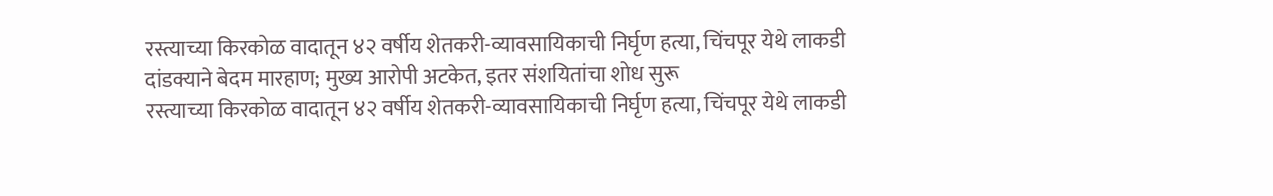रस्त्याच्या किरकोळ वादातून ४२ वर्षीय शेतकरी-व्यावसायिकाची निर्घृण हत्या, चिंचपूर येथे लाकडी दांडक्याने बेदम मारहाण; मुख्य आरोपी अटकेत, इतर संशयितांचा शोध सुरू
रस्त्याच्या किरकोळ वादातून ४२ वर्षीय शेतकरी-व्यावसायिकाची निर्घृण हत्या, चिंचपूर येथे लाकडी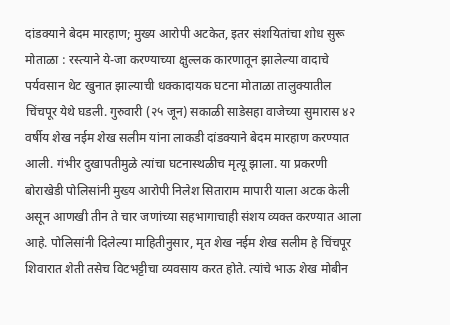दांडक्याने बेदम मारहाण; मुख्य आरोपी अटकेत, इतर संशयितांचा शोध सुरू
मोताळा : रस्त्याने ये-जा करण्याच्या क्षुल्लक कारणातून झालेल्या वादाचे पर्यवसान थेट खुनात झाल्याची धक्कादायक घटना मोताळा तालुक्यातील चिंचपूर येथे घडली. गुरुवारी (२५ जून) सकाळी साडेसहा वाजेच्या सुमारास ४२ वर्षीय शेख नईम शेख सलीम यांना लाकडी दांडक्याने बेदम मारहाण करण्यात आली. गंभीर दुखापतीमुळे त्यांचा घटनास्थळीच मृत्यू झाला. या प्रकरणी बोराखेडी पोलिसांनी मुख्य आरोपी निलेश सिताराम मापारी याला अटक केली असून आणखी तीन ते चार जणांच्या सहभागाचाही संशय व्यक्त करण्यात आला आहे. पोलिसांनी दिलेल्या माहितीनुसार, मृत शेख नईम शेख सलीम हे चिंचपूर शिवारात शेती तसेच विटभट्टीचा व्यवसाय करत होते. त्यांचे भाऊ शेख मोबीन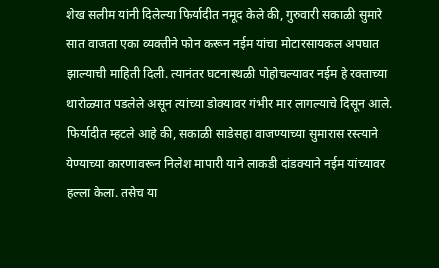शेख सलीम यांनी दिलेल्या फिर्यादीत नमूद केले की, गुरुवारी सकाळी सुमारे सात वाजता एका व्यक्तीने फोन करून नईम यांचा मोटारसायकल अपघात झाल्याची माहिती दिली. त्यानंतर घटनास्थळी पोहोचल्यावर नईम हे रक्ताच्या थारोळ्यात पडलेले असून त्यांच्या डोक्यावर गंभीर मार लागल्याचे दिसून आले. फिर्यादीत म्हटले आहे की, सकाळी साडेसहा वाजण्याच्या सुमारास रस्त्याने येण्याच्या कारणावरून निलेश मापारी याने लाकडी दांडक्याने नईम यांच्यावर हल्ला केला. तसेच या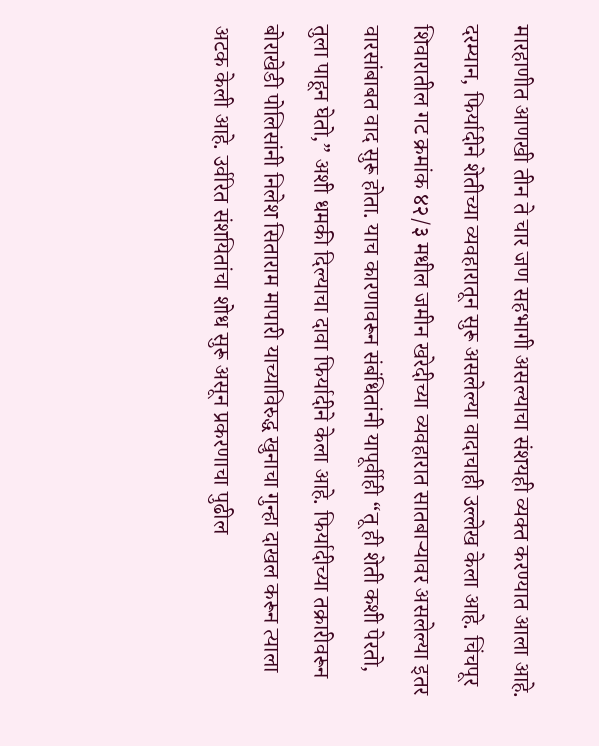मारहाणीत आणखी तीन ते चार जण सहभागी असल्याचा संशयही व्यक्त करण्यात आला आहे. दरम्यान, फिर्यादीने शेतीच्या व्यवहारातून सुरू असलेल्या वादाचाही उल्लेख केला आहे. चिंचपूर शिवारातील गट क्रमांक ४२/३ मधील जमीन खरेदीच्या व्यवहारात सातबाऱ्यावर असलेल्या इतर वारसांबाबत वाद सुरू होता. याच कारणावरून संबंधितांनी यापूर्वीही “तू ही शेती कशी पेरतो, तुला पाहून घेतो,” अशी धमकी दिल्याचा दावा फिर्यादीने केला आहे. फिर्यादीच्या तक्रारीवरून बोराखेडी पोलिसांनी निलेश सिताराम मापारी याच्याविरुद्ध खुनाचा गुन्हा दाखल करून त्याला अटक केली आहे. उर्वरित संशयितांचा शोध सुरू असून प्रकरणाचा पुढील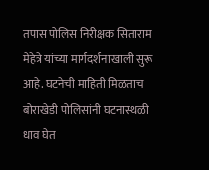तपास पोलिस निरीक्षक सिताराम मेहेत्रे यांच्या मार्गदर्शनाखाली सुरू आहे. घटनेची माहिती मिळताच बोराखेडी पोलिसांनी घटनास्थळी धाव घेत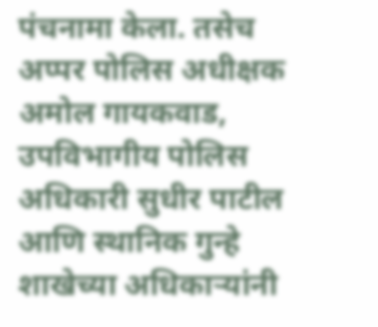पंचनामा केला. तसेच अप्पर पोलिस अधीक्षक अमोल गायकवाड, उपविभागीय पोलिस अधिकारी सुधीर पाटील आणि स्थानिक गुन्हे शाखेच्या अधिकाऱ्यांनी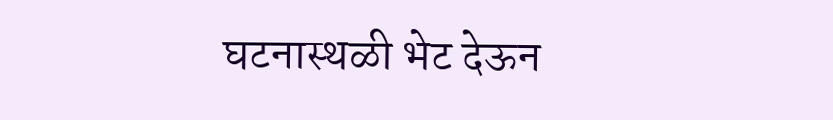घटनास्थळी भेट देऊन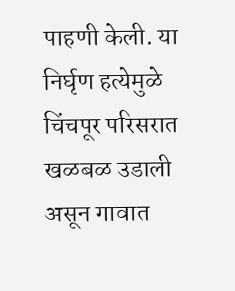पाहणी केली. या निर्घृण हत्येमुळे चिंचपूर परिसरात खळबळ उडाली असून गावात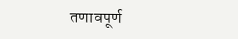तणावपूर्ण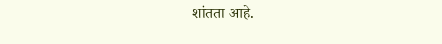शांतता आहे.